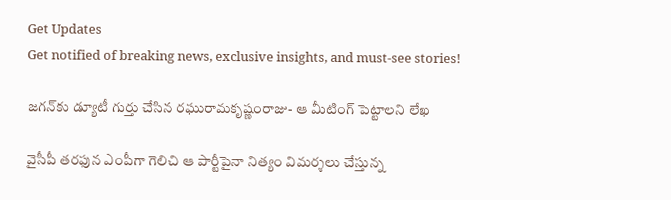Get Updates
Get notified of breaking news, exclusive insights, and must-see stories!

జగన్‌కు డ్యూటీ గుర్తు చేసిన రఘురామకృష్ణంరాజు- ఆ మీటింగ్‌ పెట్టాలని లేఖ

వైసీపీ తరఫున ఎంపీగా గెలిచి ఆ పార్టీపైనా నిత్యం విమర్శలు చేస్తున్న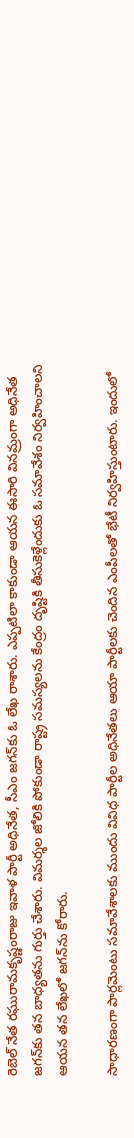రెబెల్‌ నేత రఘురామకృష్ణంరాజు ఇవాళ పార్టీ అధినేత, సీఎం జగన్‌కు ఓ లేఖ రాశారు. ఎప్పటిలా కాకుండా ఆయన ఈసారి వినమ్రంగా అధినేత జగన్‌కు తన బాధ్యతను గుర్తు చేశారు. విమర్శల జోలికి పోకుండా రాష్ట్ర సమస్యలను కేంద్రం దృష్టికి తీసుకెళ్లేందుకు ఓ సమావేశం నిర్వహించాలని ఆయన తన లేఖలో జగన్‌ను కోరారు.

సాధారణంగా పార్లమెంటు సమావేశాలకు ముందు వివిధ పార్టీల అధినేతలు ఆయా పార్టీలకు చెందిన ఎంపీలతో భేటీ నిర్వహిస్తుంటారు. ఇందులో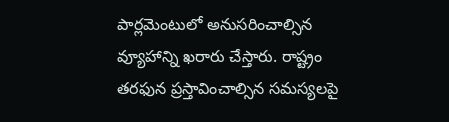పార్లమెంటులో అనుసరించాల్సిన వ్యూహాన్ని ఖరారు చేస్తారు. రాష్ట్రం తరఫున ప్రస్తావించాల్సిన సమస్యలపై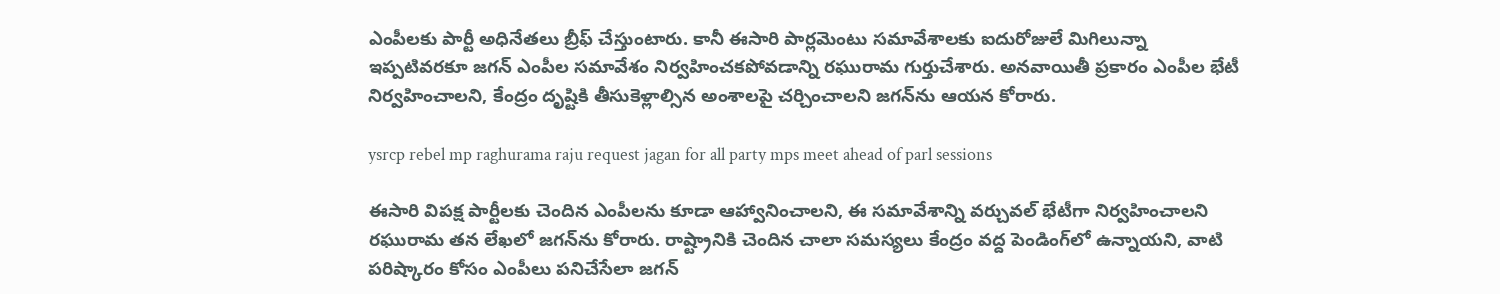ఎంపీలకు పార్టీ అధినేతలు బ్రీఫ్‌ చేస్తుంటారు. కానీ ఈసారి పార్లమెంటు సమావేశాలకు ఐదురోజులే మిగిలున్నా ఇప్పటివరకూ జగన్‌ ఎంపీల సమావేశం నిర్వహించకపోవడాన్ని రఘురామ గుర్తుచేశారు. అనవాయితీ ప్రకారం ఎంపీల భేటీ నిర్వహించాలని, కేంద్రం దృష్టికి తీసుకెళ్లాల్సిన అంశాలపై చర్చించాలని జగన్‌ను ఆయన కోరారు.

ysrcp rebel mp raghurama raju request jagan for all party mps meet ahead of parl sessions

ఈసారి విపక్ష పార్టీలకు చెందిన ఎంపీలను కూడా ఆహ్వానించాలని, ఈ సమావేశాన్ని వర్చువల్‌ భేటీగా నిర్వహించాలని రఘురామ తన లేఖలో జగన్‌ను కోరారు. రాష్ట్రానికి చెందిన చాలా సమస్యలు కేంద్రం వద్ద పెండింగ్‌లో ఉన్నాయని, వాటి పరిష్కారం కోసం ఎంపీలు పనిచేసేలా జగన్‌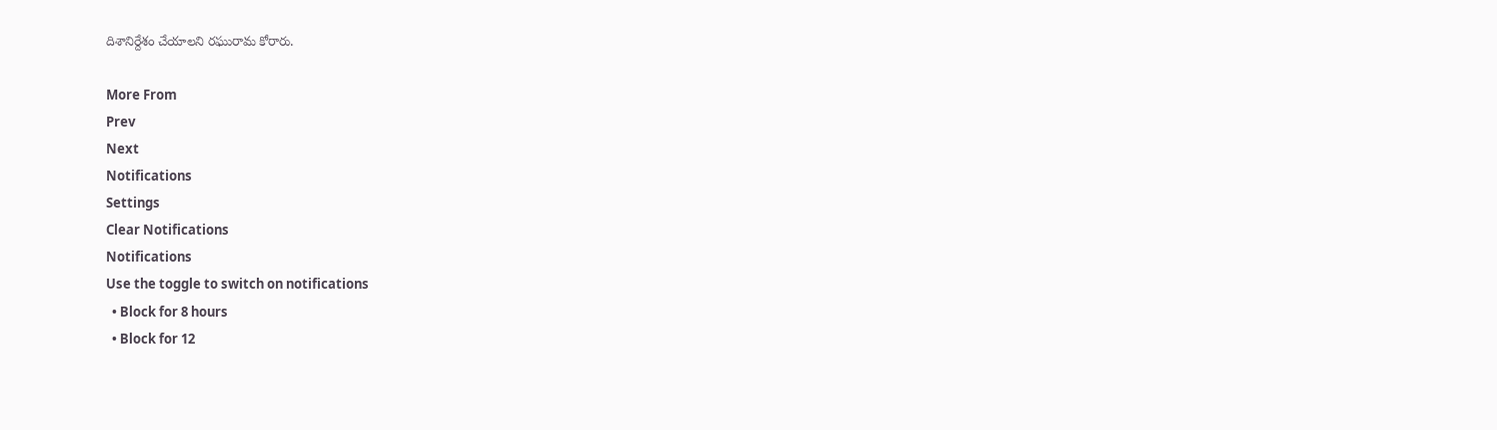దిశానిర్దేశం చేయాలని రఘురామ కోరారు.

More From
Prev
Next
Notifications
Settings
Clear Notifications
Notifications
Use the toggle to switch on notifications
  • Block for 8 hours
  • Block for 12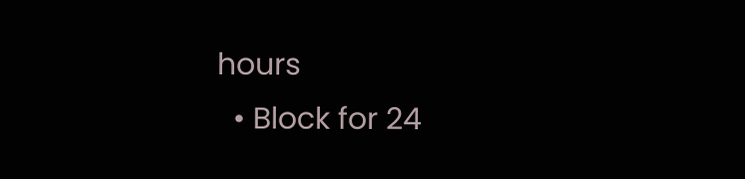hours
  • Block for 24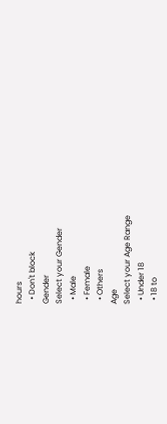hours
  • Don't block
Gender
Select your Gender
  • Male
  • Female
  • Others
Age
Select your Age Range
  • Under 18
  • 18 to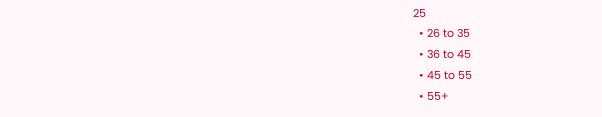25
  • 26 to 35
  • 36 to 45
  • 45 to 55
  • 55+